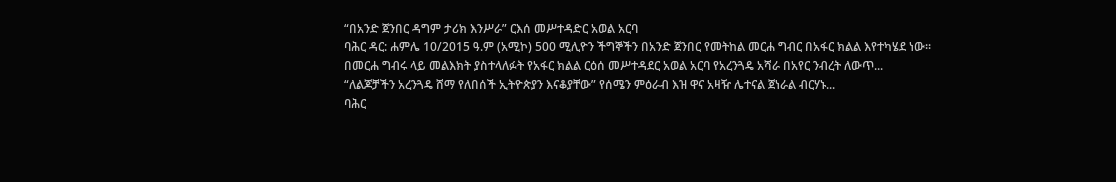“በአንድ ጀንበር ዳግም ታሪክ እንሥራ” ርእሰ መሥተዳድር አወል አርባ
ባሕር ዳር: ሐምሌ 10/2015 ዓ.ም (አሚኮ) 500 ሚሊዮን ችግኞችን በአንድ ጀንበር የመትከል መርሐ ግብር በአፋር ክልል እየተካሄደ ነው፡፡
በመርሐ ግብሩ ላይ መልእክት ያስተላለፉት የአፋር ክልል ርዕሰ መሥተዳደር አወል አርባ የአረንጓዴ አሻራ በአየር ንብረት ለውጥ...
“ለልጆቻችን አረንጓዴ ሸማ የለበሰች ኢትዮጵያን እናቆያቸው” የሰሜን ምዕራብ እዝ ዋና አዛዥ ሌተናል ጀነራል ብርሃኑ...
ባሕር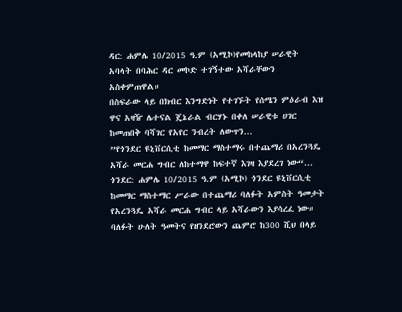ዳር: ሐምሌ 10/2015 ዓ.ም (አሚኮ)የመከላከያ ሠራዊት አባላት በባሕር ዳር መኮድ ተገኝተው አሻራቸውን አስቀምጠዋል።
በስፍራው ላይ በክብር እንግድነት የተገኙት የሰሜን ምዕራብ እዝ ዋና አዛዥ ሌተናል ጄኔራል ብርሃኑ በቀለ ሠራዊቱ ሀገር ከመጠበቅ ባሻገር የአየር ንብረት ለውጥን...
”የጎንደር ዩኒቨርሲቲ ከመማር ማስተማሩ በተጨማሪ በአረንጓዴ አሻራ መርሐ ግብር ለከተማዋ ከፍተኛ እገዛ እያደረገ ነው“...
ጎንደር: ሐምሌ 10/2015 ዓ.ም (አሚኮ) ጎንደር ዩኒቨርሲቲ ከመማር ማስተማር ሥራው በተጨማሪ ባለፉት አምስት ዓመታት የአረንጓዴ አሻራ መርሐ ግብር ላይ አሻራውን እያሳረፈ ነው።
ባለፉት ሁለት ዓመትና የዘንደሮውን ጨምሮ ከ300 ሺህ በላይ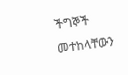ችግኞች መተከላቸውን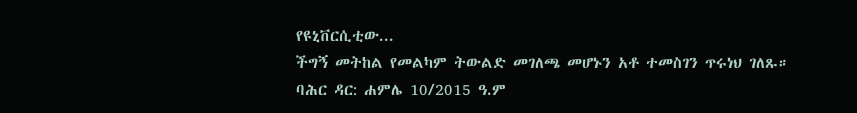የዩኒቨርሲቲው...
ችግኝ መትከል የመልካም ትውልድ መገለጫ መሆኑን አቶ ተመስገን ጥሩነህ ገለጹ።
ባሕር ዳር: ሐምሌ 10/2015 ዓ.ም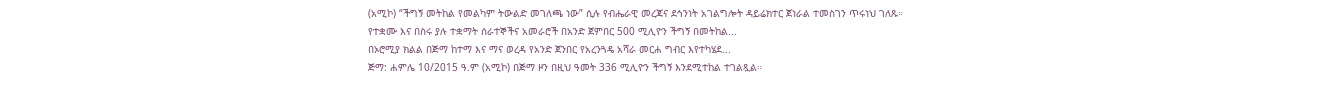(አሚኮ) “ችግኝ መትከል የመልካም ትውልድ መገለጫ ነው” ሲሉ የብሔራዊ መረጃና ደኅንነት አገልግሎት ዳይሬክተር ጀነራል ተመስገን ጥሩነህ ገለጹ።
የተቋሙ እና በስሩ ያሉ ተቋማት ሰራተኞችና አመራሮች በአንድ ጀምበር 500 ሚሊዮን ችግኝ በመትከል...
በኦሮሚያ ክልል በጅማ ከተማ እና ማና ወረዳ የአንድ ጀንበር የአረንጓዴ አሻራ መርሐ ግብር እየተካሄደ...
ጅማ: ሐምሌ 10/2015 ዓ.ም (አሚኮ) በጅማ ዞን በዚህ ዓመት 336 ሚሊዮን ችግኝ እንደሚተከል ተገልጿል።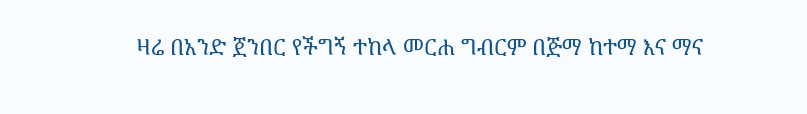ዛሬ በአንድ ጀንበር የችግኝ ተከላ መርሐ ግብርም በጅማ ከተማ እና ማና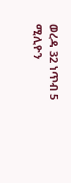ወረዳ 32 ነጥብ 5 ሚሊዮን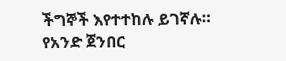ችግኞች እየተተከሉ ይገኛሉ።
የአንድ ጀንበር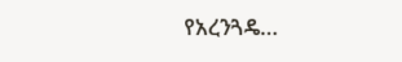የአረንጓዴ...